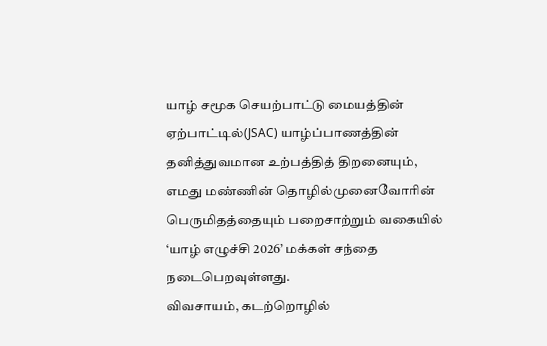யாழ் சமூக செயற்பாட்டு மையத்தின் ஏற்பாட்டில்(JSAC) யாழ்ப்பாணத்தின் தனித்துவமான உற்பத்தித் திறனையும், எமது மண்ணின் தொழில்முனைவோரின் பெருமிதத்தையும் பறைசாற்றும் வகையில் ‘யாழ் எழுச்சி 2026’ மக்கள் சந்தை நடைபெறவுள்ளது.
விவசாயம், கடற்றொழில்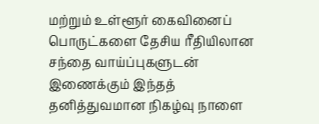மற்றும் உள்ளூர் கைவினைப் பொருட்களை தேசிய ரீதியிலான சந்தை வாய்ப்புகளுடன் இணைக்கும் இந்தத் தனித்துவமான நிகழ்வு நாளை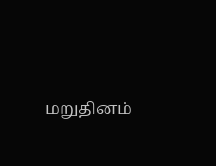மறுதினம்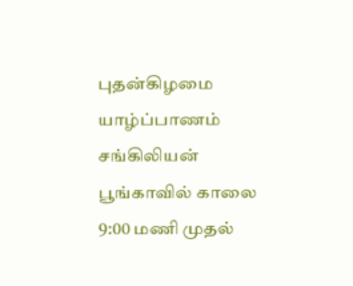புதன்கிழமை யாழ்ப்பாணம் சங்கிலியன் பூங்காவில் காலை 9:00 மணி முதல்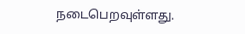நடைபெறவுள்ளது.